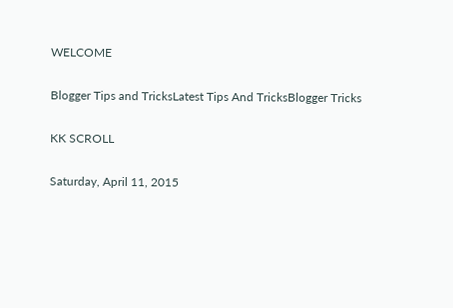WELCOME

Blogger Tips and TricksLatest Tips And TricksBlogger Tricks

KK SCROLL

Saturday, April 11, 2015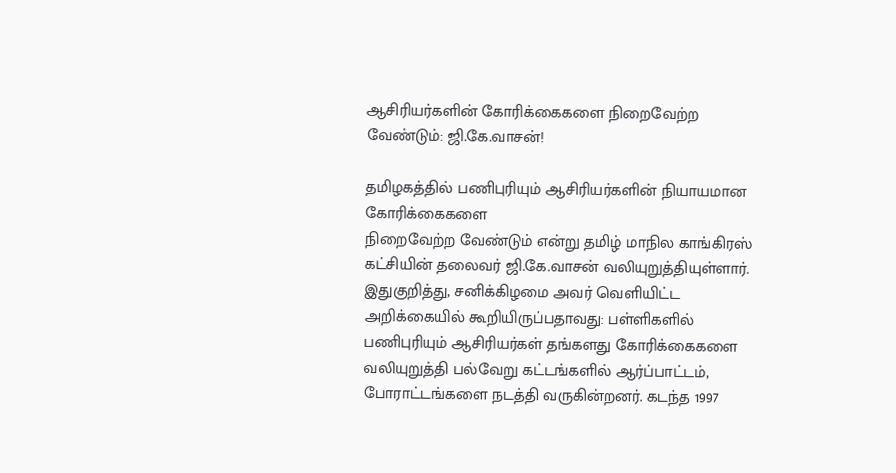ஆசிரியர்களின் கோரிக்கைகளை நிறைவேற்ற வேண்டும்: ஜி.கே.வாசன்!

தமிழகத்தில் பணிபுரியும் ஆசிரியர்களின் நியாயமான கோரிக்கைகளை
நிறைவேற்ற வேண்டும் என்று தமிழ் மாநில காங்கிரஸ் கட்சியின் தலைவர் ஜி.கே.வாசன் வலியுறுத்தியுள்ளார். இதுகுறித்து, சனிக்கிழமை அவர் வெளியிட்ட அறிக்கையில் கூறியிருப்பதாவது: பள்ளிகளில் பணிபுரியும் ஆசிரியர்கள் தங்களது கோரிக்கைகளை வலியுறுத்தி பல்வேறு கட்டங்களில் ஆர்ப்பாட்டம், போராட்டங்களை நடத்தி வருகின்றனர். கடந்த 1997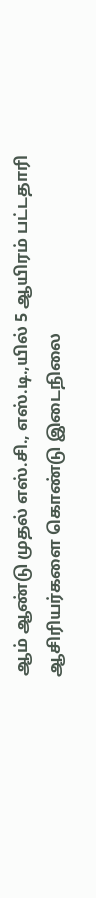ஆம் ஆண்டு முதல் எஸ்.சி., எஸ்.டி.,யில் 5 ஆயிரம் பட்டதாரி ஆசிரியர்களை கொண்டு இடைநிலை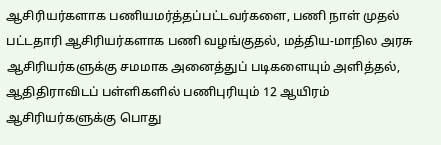ஆசிரியர்களாக பணியமர்த்தப்பட்டவர்களை, பணி நாள் முதல் பட்டதாரி ஆசிரியர்களாக பணி வழங்குதல், மத்திய-மாநில அரசு ஆசிரியர்களுக்கு சமமாக அனைத்துப் படிகளையும் அளித்தல், ஆதிதிராவிடப் பள்ளிகளில் பணிபுரியும் 12 ஆயிரம் ஆசிரியர்களுக்கு பொது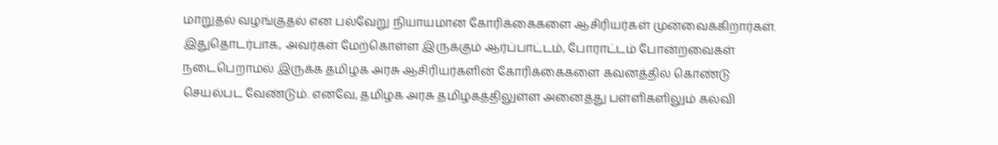மாறுதல் வழங்குதல் என பல்வேறு நியாயமான கோரிக்கைகளை ஆசிரியர்கள் முன்வைக்கிறார்கள். இதுதொடர்பாக, அவர்கள் மேற்கொள்ள இருக்கும் ஆர்ப்பாட்டம், போராட்டம் போன்றவைகள் நடைபெறாமல் இருக்க தமிழக அரசு ஆசிரியர்களின் கோரிக்கைகளை கவனத்தில் கொண்டு செயல்பட வேண்டும். எனவே, தமிழக அரசு தமிழகத்திலுள்ள அனைத்து பள்ளிகளிலும் கல்வி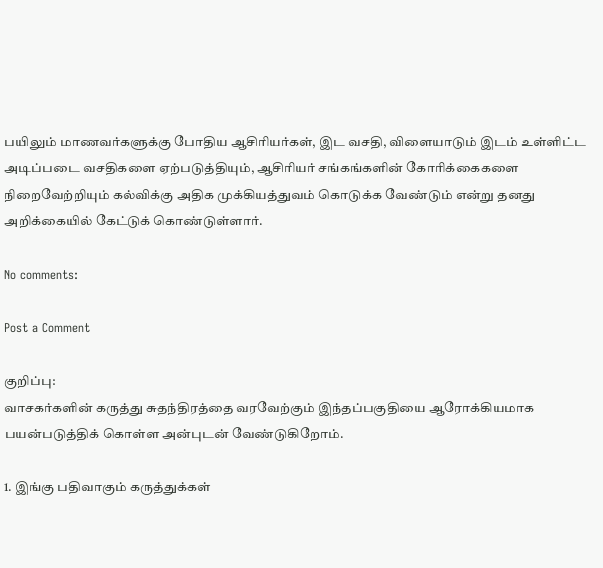பயிலும் மாணவர்களுக்கு போதிய ஆசிரியர்கள், இட வசதி, விளையாடும் இடம் உள்ளிட்ட அடிப்படை வசதிகளை ஏற்படுத்தியும், ஆசிரியர் சங்கங்களின் கோரிக்கைகளை நிறைவேற்றியும் கல்விக்கு அதிக முக்கியத்துவம் கொடுக்க வேண்டும் என்று தனது அறிக்கையில் கேட்டுக் கொண்டுள்ளார்.

No comments:

Post a Comment

குறிப்பு:
வாசகர்களின் கருத்து சுதந்திரத்தை வரவேற்கும் இந்தப்பகுதியை ஆரோக்கியமாக பயன்படுத்திக் கொள்ள அன்புடன் வேண்டுகிறோம்.

1. இங்கு பதிவாகும் கருத்துக்கள்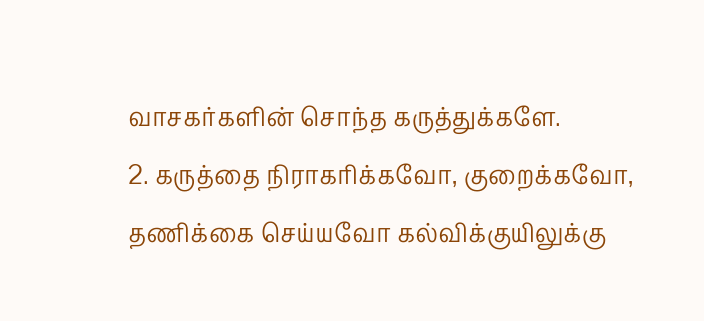வாசகர்களின் சொந்த கருத்துக்களே.
2. கருத்தை நிராகரிக்கவோ, குறைக்கவோ, தணிக்கை செய்யவோ கல்விக்குயிலுக்கு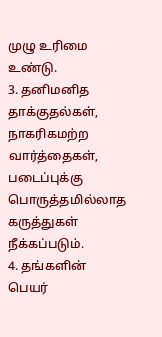முழு உரிமை உண்டு.
3. தனிமனித தாக்குதல்கள், நாகரிகமற்ற வார்த்தைகள், படைப்புக்கு பொருத்தமில்லாத கருத்துகள் நீக்கப்படும்.
4. தங்களின் பெயர்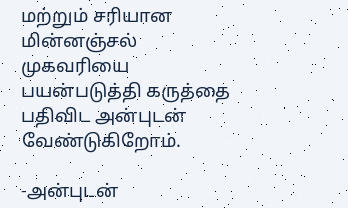மற்றும் சரியான மின்னஞ்சல் முகவரியை பயன்படுத்தி கருத்தை பதிவிட அன்புடன் வேண்டுகிறோம்.

-அன்புடன்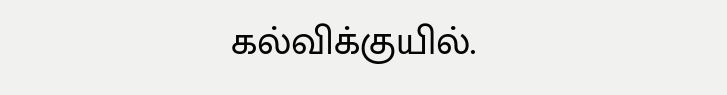கல்விக்குயில்.